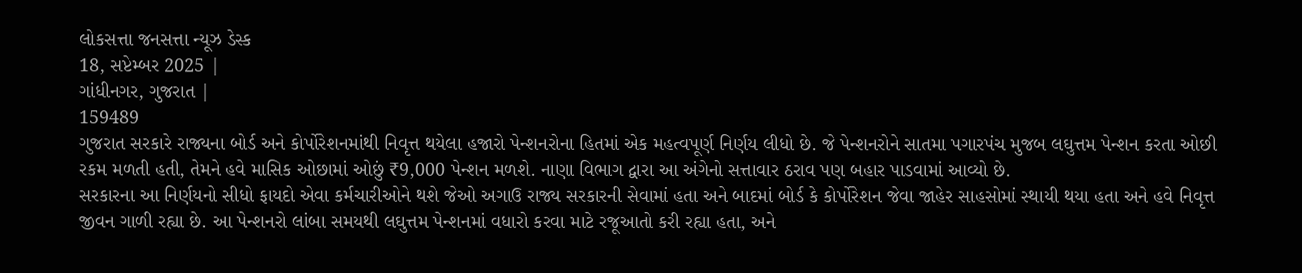લોકસત્તા જનસત્તા ન્યૂઝ ડેસ્ક
18, સપ્ટેમ્બર 2025 |
ગાંધીનગર, ગુજરાત |
159489
ગુજરાત સરકારે રાજ્યના બોર્ડ અને કોર્પોરેશનમાંથી નિવૃત્ત થયેલા હજારો પેન્શનરોના હિતમાં એક મહત્વપૂર્ણ નિર્ણય લીધો છે. જે પેન્શનરોને સાતમા પગારપંચ મુજબ લઘુત્તમ પેન્શન કરતા ઓછી રકમ મળતી હતી, તેમને હવે માસિક ઓછામાં ઓછું ₹9,000 પેન્શન મળશે. નાણા વિભાગ દ્વારા આ અંગેનો સત્તાવાર ઠરાવ પણ બહાર પાડવામાં આવ્યો છે.
સરકારના આ નિર્ણયનો સીધો ફાયદો એવા કર્મચારીઓને થશે જેઓ અગાઉ રાજ્ય સરકારની સેવામાં હતા અને બાદમાં બોર્ડ કે કોર્પોરેશન જેવા જાહેર સાહસોમાં સ્થાયી થયા હતા અને હવે નિવૃત્ત જીવન ગાળી રહ્યા છે. આ પેન્શનરો લાંબા સમયથી લઘુત્તમ પેન્શનમાં વધારો કરવા માટે રજૂઆતો કરી રહ્યા હતા, અને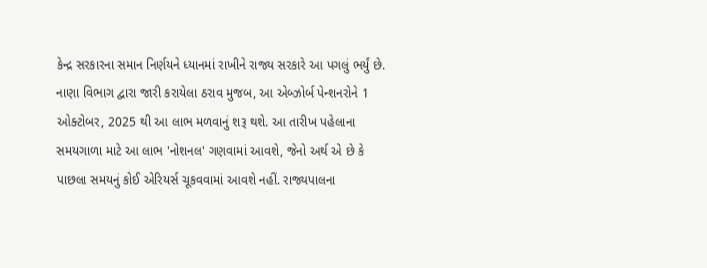કેન્દ્ર સરકારના સમાન નિર્ણયને ધ્યાનમાં રાખીને રાજ્ય સરકારે આ પગલું ભર્યું છે.
નાણા વિભાગ દ્વારા જારી કરાયેલા ઠરાવ મુજબ, આ એબ્ઝોર્બ પેન્શનરોને 1 ઓક્ટોબર, 2025 થી આ લાભ મળવાનું શરૂ થશે. આ તારીખ પહેલાના સમયગાળા માટે આ લાભ 'નોશનલ' ગણવામાં આવશે, જેનો અર્થ એ છે કે પાછલા સમયનું કોઈ એરિયર્સ ચૂકવવામાં આવશે નહીં. રાજ્યપાલના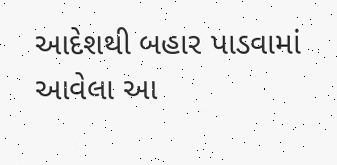આદેશથી બહાર પાડવામાં આવેલા આ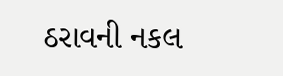ઠરાવની નકલ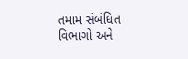તમામ સંબંધિત વિભાગો અને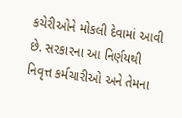કચેરીઓને મોકલી દેવામાં આવી છે. સરકારના આ નિર્ણયથી નિવૃત્ત કર્મચારીઓ અને તેમના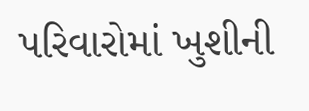પરિવારોમાં ખુશીની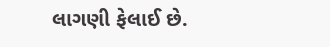લાગણી ફેલાઈ છે.